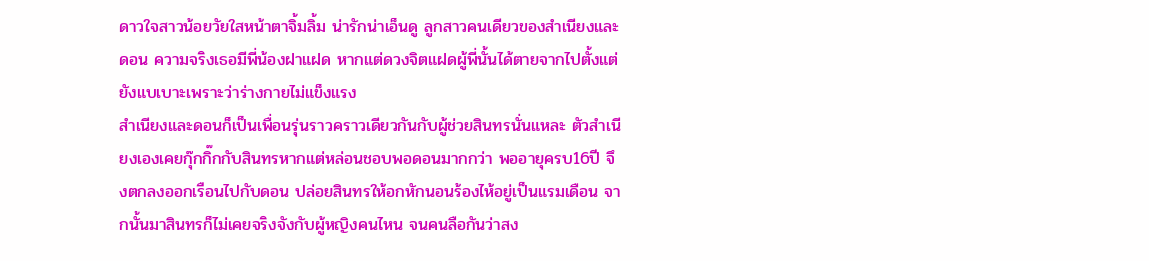ดาวใจสาวน้อยวัยใสหน้าตาจิ้มลิ้ม น่ารักน่าเอ็นดู ลูกสาวคนเดียวของสำเนียงและดอน ความจริงเธอมีพี่น้องฝาแฝด หากแต่ดวงจิตแฝดผู้พี่นั้นได้ตายจากไปตั้งแต่ยังแบเบาะเพราะว่าร่างกายไม่แข็งแรง
สำเนียงและดอนก็เป็นเพื่อนรุ่นราวคราวเดียวกันกับผู้ช่วยสินทรนั่นแหละ ตัวสำเนียงเองเคยกุ๊กกิ๊กกับสินทรหากแต่หล่อนชอบพอดอนมากกว่า พออายุครบ16ปี จึงตกลงออกเรือนไปกับดอน ปล่อยสินทรให้อกหักนอนร้องไห้อยู่เป็นแรมเดือน จากนั้นมาสินทรก็ไม่เคยจริงจังกับผู้หญิงคนไหน จนคนลือกันว่าสง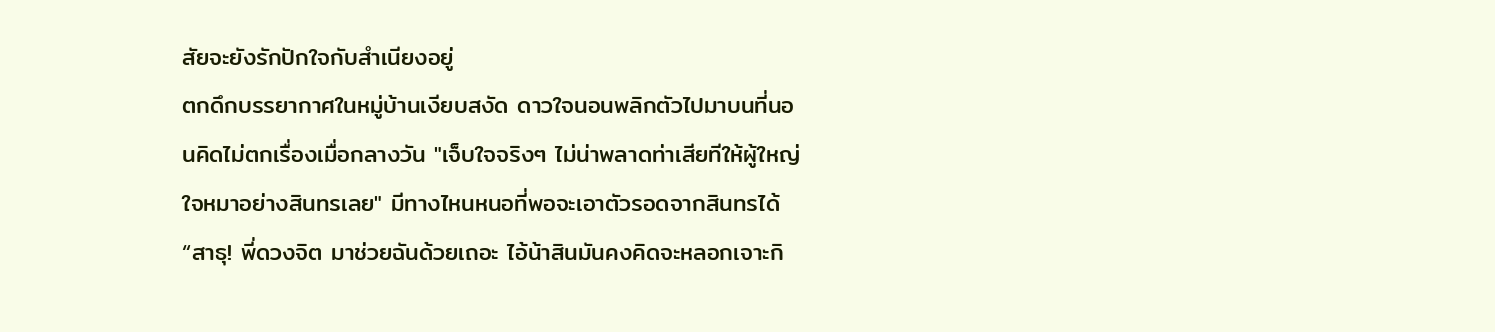สัยจะยังรักปักใจกับสำเนียงอยู่
ตกดึกบรรยากาศในหมู่บ้านเงียบสงัด ดาวใจนอนพลิกตัวไปมาบนที่นอนคิดไม่ตกเรื่องเมื่อกลางวัน "เจ็บใจจริงๆ ไม่น่าพลาดท่าเสียทีให้ผู้ใหญ่ใจหมาอย่างสินทรเลย" มีทางไหนหนอที่พอจะเอาตัวรอดจากสินทรได้
“สาธุ! พี่ดวงจิต มาช่วยฉันด้วยเถอะ ไอ้น้าสินมันคงคิดจะหลอกเจาะกิ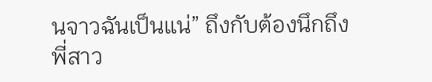นจาวฉันเป็นแน่” ถึงกับต้องนึกถึงพี่สาว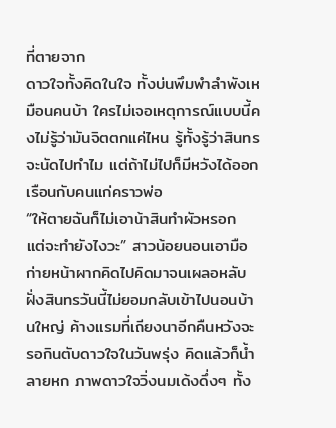ที่ตายจาก
ดาวใจทั้งคิดในใจ ทั้งบ่นพึมพำลำพังเหมือนคนบ้า ใครไม่เจอเหตุการณ์แบบนี้คงไม่รู้ว่ามันจิตตกแค่ไหน รู้ทั้งรู้ว่าสินทรจะนัดไปทำไม แต่ถ้าไม่ไปก็มีหวังได้ออกเรือนกับคนแก่คราวพ่อ
“ให้ตายฉันก็ไม่เอาน้าสินทำผัวหรอก แต่จะทำยังไงวะ” สาวน้อยนอนเอามือก่ายหน้าผากคิดไปคิดมาจนเผลอหลับ
ฝั่งสินทรวันนี้ไม่ยอมกลับเข้าไปนอนบ้านใหญ่ ค้างแรมที่เถียงนาอีกคืนหวังจะรอกินตับดาวใจในวันพรุ่ง คิดแล้วก็น้ำลายหก ภาพดาวใจวิ่งนมเด้งดึ่งๆ ทั้ง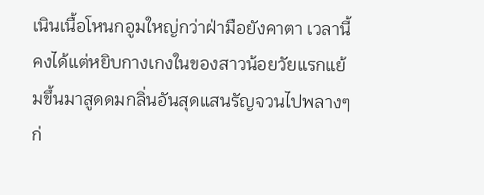เนินเนื้อโหนกอูมใหญ่กว่าฝ่ามือยังคาตา เวลานี้คงได้แต่หยิบกางเกงในของสาวน้อยวัยแรกแย้มขึ้นมาสูดดมกลิ่นอันสุดแสนรัญจวนไปพลางๆก่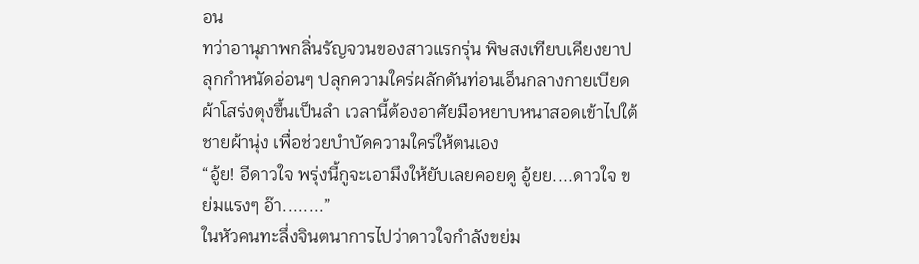อน
ทว่าอานุภาพกลิ่นรัญจวนของสาวแรกรุ่น พิษสงเทียบเคียงยาปลุกกำหนัดอ่อนๆ ปลุกความใคร่ผลักดันท่อนเอ็นกลางกายเบียดผ้าโสร่งตุงขึ้นเป็นลำ เวลานี้ต้องอาศัยมือหยาบหนาสอดเข้าไปใต้ชายผ้านุ่ง เพื่อช่วยบำบัดความใคร่ให้ตนเอง
“อู้ย! อีดาวใจ พรุ่งนี้กูจะเอามึงให้ยับเลยคอยดู อู้ยย....ดาวใจ ขย่มแรงๆ อ๊า........”
ในหัวคนทะลึ่งจินตนาการไปว่าดาวใจกำลังขย่ม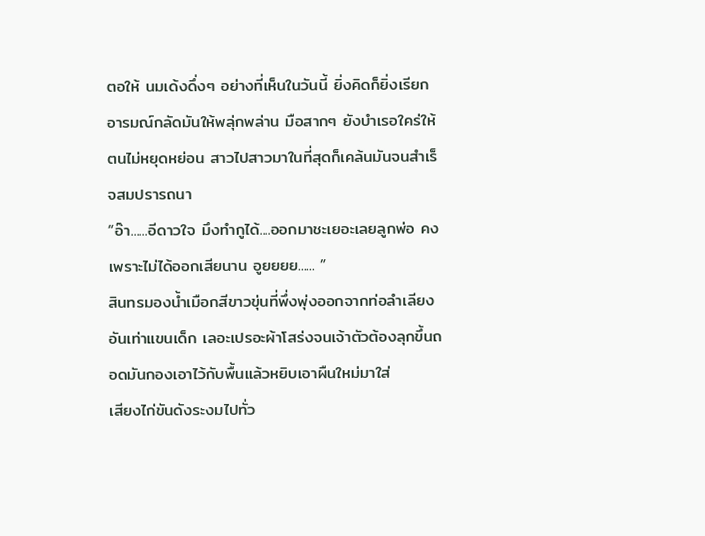ตอให้ นมเด้งดึ่งๆ อย่างที่เห็นในวันนี้ ยิ่งคิดก็ยิ่งเรียกอารมณ์กลัดมันให้พลุ่กพล่าน มือสากๆ ยังบำเรอใคร่ให้ตนไม่หยุดหย่อน สาวไปสาวมาในที่สุดก็เคล้นมันจนสำเร็จสมปรารถนา
“อ๊า......อีดาวใจ มึงทำกูได้....ออกมาชะเยอะเลยลูกพ่อ คงเพราะไม่ได้ออกเสียนาน อูยยยย...... ”
สินทรมองน้ำเมือกสีขาวขุ่นที่พึ่งพุ่งออกจากท่อลำเลียงอันเท่าแขนเด็ก เลอะเปรอะผ้าโสร่งจนเจ้าตัวต้องลุกขึ้นถอดมันกองเอาไว้กับพื้นแล้วหยิบเอาผืนใหม่มาใส่
เสียงไก่ขันดังระงมไปทั่ว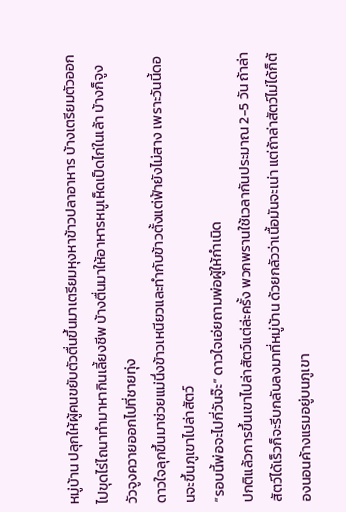หมู่บ้าน ปลุกให้ผู้คนขยับตัวตื่นขึ้นมาเตรียมหุงหาข้าวปลาอาหาร บ้างเตรียมตัวออกไปขุดไร่ไถนาทำมาหากินเลี้ยงชีพ บ้างตื่นมาให้อาหารหมูเห็ดเป็ดไก่ในเล้า บ้างก็จูงวัวจูงควายออกไปที่ชายทุ่ง
ดาวใจลุกขึ้นมาช่วยแม่นึ่งข้าวเหนียวและทำกับข้าวตั้งแต่ฟ้ายังไม่สาง เพราะวันนี้ดอนจะขึ้นภูเขาไปล่าสัตว์
“รอบนี้พ่อจะไปกี่วันจ๊ะ” ดาวใจเอ่ยถามพ่อผู้ให้กำเนิด
ปกติแล้วการขึ้นเขาไปล่าสัตว์แต่ล่ะครั้ง พวกพรานใช้เวลากันประมาณ 2-5 วัน ถ้าล่าสัตว์ได้เร็วก็จะรีบกลับลงมาที่หมู่บ้าน ด้วยกลัวว่าเนื้อมันจะเน่า แต่ถ้าล่าสัตว์ไม่ได้ก็ต้องนอนค้างแรมอยู่บนภูเขา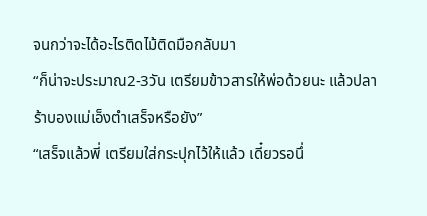จนกว่าจะได้อะไรติดไม้ติดมือกลับมา
“ก็น่าจะประมาณ2-3วัน เตรียมข้าวสารให้พ่อด้วยนะ แล้วปลาร้าบองแม่เอ็งตำเสร็จหรือยัง”
“เสร็จแล้วพี่ เตรียมใส่กระปุกไว้ให้แล้ว เดี๋ยวรอนึ่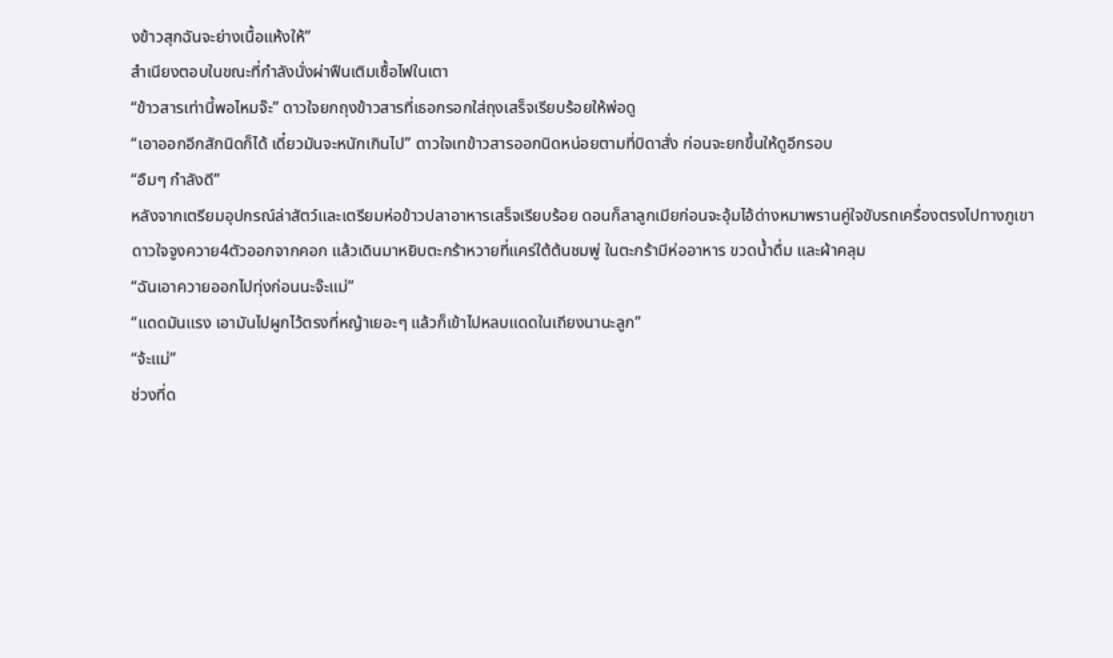งข้าวสุกฉันจะย่างเนื้อแห้งให้”
สำเนียงตอบในขณะที่กำลังนั่งผ่าฟืนเติมเชื้อไฟในเตา
“ข้าวสารเท่านี้พอไหมจ๊ะ” ดาวใจยกถุงข้าวสารที่เธอกรอกใส่ถุงเสร็จเรียบร้อยให้พ่อดู
“เอาออกอีกสักนิดก็ได้ เดี๋ยวมันจะหนักเกินไป” ดาวใจเทข้าวสารออกนิดหน่อยตามที่บิดาสั่ง ก่อนจะยกขึ้นให้ดูอีกรอบ
“อืมๆ กำลังดี”
หลังจากเตรียมอุปกรณ์ล่าสัตว์และเตรียมห่อข้าวปลาอาหารเสร็จเรียบร้อย ดอนก็ลาลูกเมียก่อนจะอุ้มไอ้ด่างหมาพรานคู่ใจขับรถเครื่องตรงไปทางภูเขา
ดาวใจจูงควาย4ตัวออกจากคอก แล้วเดินมาหยิบตะกร้าหวายที่แคร่ใต้ต้นชมพู่ ในตะกร้ามีห่ออาหาร ขวดน้ำดื่ม และผ้าคลุม
“ฉันเอาควายออกไปทุ่งก่อนนะจ๊ะแม่”
“แดดมันแรง เอามันไปผูกไว้ตรงที่หญ้าเยอะๆ แล้วก็เข้าไปหลบแดดในเถียงนานะลูก”
“จ้ะแม่”
ช่วงที่ด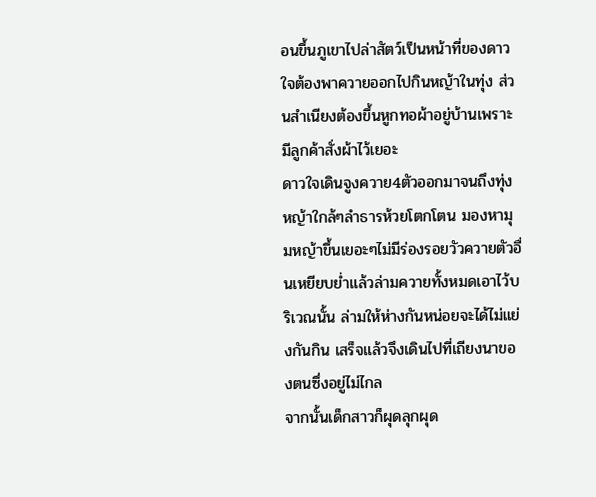อนขึ้นภูเขาไปล่าสัตว์เป็นหน้าที่ของดาวใจต้องพาควายออกไปกินหญ้าในทุ่ง ส่วนสำเนียงต้องขึ้นหูกทอผ้าอยู่บ้านเพราะมีลูกค้าสั่งผ้าไว้เยอะ
ดาวใจเดินจูงควาย4ตัวออกมาจนถึงทุ่งหญ้าใกล้ๆลำธารห้วยโตกโตน มองหามุมหญ้าขึ้นเยอะๆไม่มีร่องรอยวัวควายตัวอื่นเหยียบย่ำแล้วล่ามควายทั้งหมดเอาไว้บริเวณนั้น ล่ามให้ห่างกันหน่อยจะได้ไม่แย่งกันกิน เสร็จแล้วจึงเดินไปที่เถียงนาของตนซึ่งอยู่ไม่ไกล
จากนั้นเด็กสาวก็ผุดลุกผุด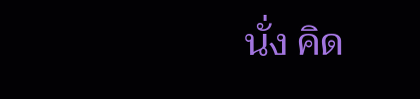นั่ง คิด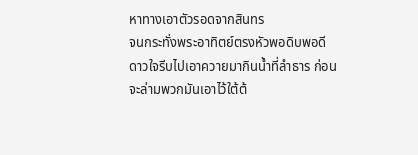หาทางเอาตัวรอดจากสินทร
จนกระทั่งพระอาทิตย์ตรงหัวพอดิบพอดี ดาวใจรีบไปเอาควายมากินน้ำที่ลำธาร ก่อนจะล่ามพวกมันเอาไว้ใต้ต้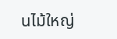นไม้ใหญ่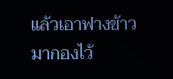แล้วเอาฟางข้าวมากองไว้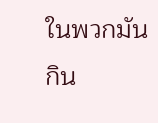ในพวกมันกิน